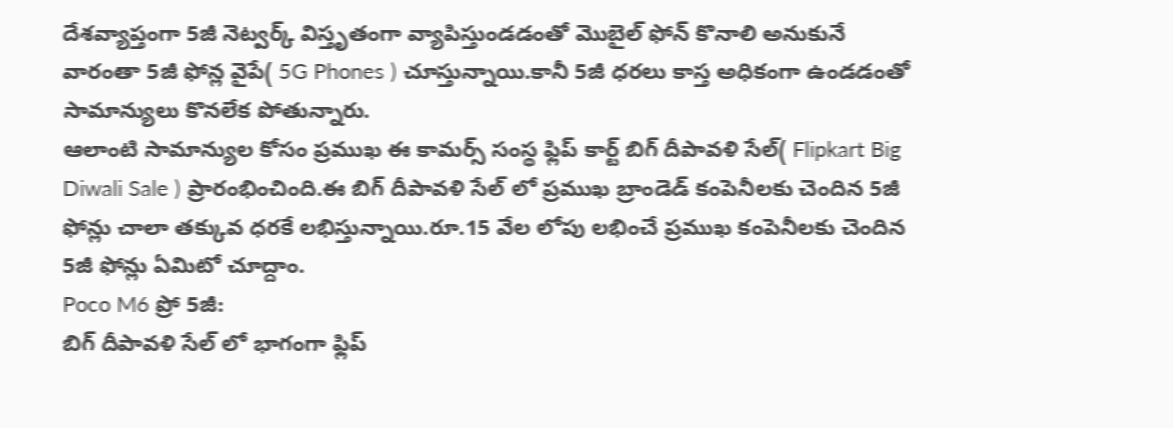దేశవ్యాప్తంగా 5జీ నెట్వర్క్ విస్తృతంగా వ్యాపిస్తుండడంతో మొబైల్ ఫోన్ కొనాలి అనుకునే వారంతా 5జీ ఫోన్ల వైపే( 5G Phones ) చూస్తున్నాయి.కానీ 5జీ ధరలు కాస్త అధికంగా ఉండడంతో సామాన్యులు కొనలేక పోతున్నారు.
ఆలాంటి సామాన్యుల కోసం ప్రముఖ ఈ కామర్స్ సంస్థ ఫ్లిప్ కార్ట్ బిగ్ దీపావళి సేల్( Flipkart Big Diwali Sale ) ప్రారంభించింది.ఈ బిగ్ దీపావళి సేల్ లో ప్రముఖ బ్రాండెడ్ కంపెనీలకు చెందిన 5జీ ఫోన్లు చాలా తక్కువ ధరకే లభిస్తున్నాయి.రూ.15 వేల లోపు లభించే ప్రముఖ కంపెనీలకు చెందిన 5జీ ఫోన్లు ఏమిటో చూద్దాం.
Poco M6 ప్రో 5జీ:
బిగ్ దీపావళి సేల్ లో భాగంగా ఫ్లిప్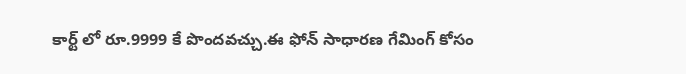కార్ట్ లో రూ.9999 కే పొందవచ్చు.ఈ ఫోన్ సాధారణ గేమింగ్ కోసం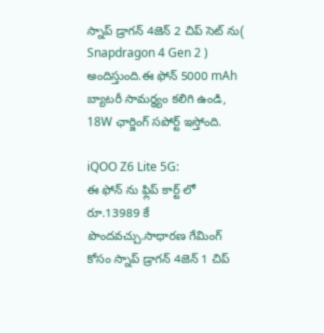స్నాప్ డ్రాగన్ 4జెన్ 2 చిప్ సెట్ ను( Snapdragon 4 Gen 2 ) అందిస్తుంది.ఈ ఫోన్ 5000 mAh బ్యాటరీ సామర్థ్యం కలిగి ఉండి, 18W ఛార్జింగ్ సపోర్ట్ ఇస్తోంది.

iQOO Z6 Lite 5G:
ఈ ఫోన్ ను ఫ్లిప్ కార్ట్ లో రూ.13989 కే పొందవచ్చు.సాధారణ గేమింగ్ కోసం స్నాప్ డ్రాగన్ 4జెన్ 1 చిప్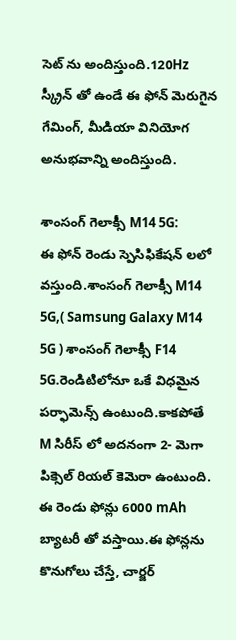సెట్ ను అందిస్తుంది.120Hz స్క్రీన్ తో ఉండే ఈ ఫోన్ మెరుగైన గేమింగ్, మీడియా వినియోగ అనుభవాన్ని అందిస్తుంది.

శాంసంగ్ గెలాక్సీ M14 5G:
ఈ ఫోన్ రెండు స్పెసిఫికేషన్ లలో వస్తుంది.శాంసంగ్ గెలాక్సీ M14 5G,( Samsung Galaxy M14 5G ) శాంసంగ్ గెలాక్సీ F14 5G.రెండిటిలోనూ ఒకే విధమైన పర్ఫామెన్స్ ఉంటుంది.కాకపోతే M సిరీస్ లో అదనంగా 2- మెగా పిక్సెల్ రియల్ కెమెరా ఉంటుంది.
ఈ రెండు ఫోన్లు 6000 mAh బ్యాటరీ తో వస్తాయి.ఈ ఫోన్లను కొనుగోలు చేస్తే, చార్జర్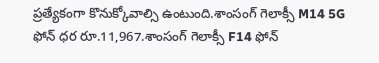ప్రత్యేకంగా కొనుక్కోవాల్సి ఉంటుంది.శాంసంగ్ గెలాక్సీ M14 5G ఫోన్ ధర రూ.11,967.శాంసంగ్ గెలాక్సీ F14 ఫోన్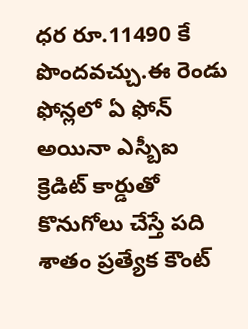ధర రూ.11490 కే పొందవచ్చు.ఈ రెండు ఫోన్లలో ఏ ఫోన్ అయినా ఎస్బీఐ క్రెడిట్ కార్డుతో కొనుగోలు చేస్తే పది శాతం ప్రత్యేక కౌంట్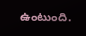ఉంటుంది.